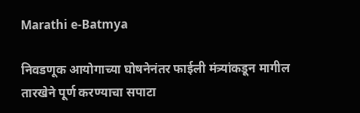Marathi e-Batmya

निवडणूक आयोगाच्या घोषनेनंतर फाईली मंत्र्यांकडून मागील तारखेने पूर्ण करण्याचा सपाटा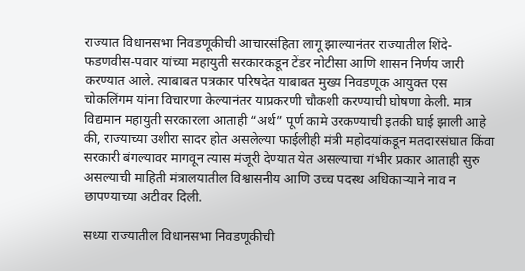राज्यात विधानसभा निवडणूकीची आचारसंहिता लागू झाल्यानंतर राज्यातील शिंदे-फडणवीस-पवार यांच्या महायुती सरकारकडून टेंडर नोटीसा आणि शासन निर्णय जारी करण्यात आले. त्याबाबत पत्रकार परिषदेत याबाबत मुख्य निवडणूक आयुक्त एस चोकलिंगम यांना विचारणा केल्यानंतर याप्रकरणी चौकशी करण्याची घोषणा केली. मात्र विद्यमान महायुती सरकारला आताही “अर्थ” पूर्ण कामे उरकण्याची इतकी घाई झाली आहे की, राज्याच्या उशीरा सादर होत असलेल्या फाईलीही मंत्री महोदयांकडून मतदारसंघात किंवा सरकारी बंगल्यावर मागवून त्यास मंजूरी देण्यात येत असल्याचा गंभीर प्रकार आताही सुरु असल्याची माहिती मंत्रालयातील विश्वासनीय आणि उच्च पदस्थ अधिकाऱ्याने नाव न छापण्याच्या अटीवर दिली.

सध्या राज्यातील विधानसभा निवडणूकीची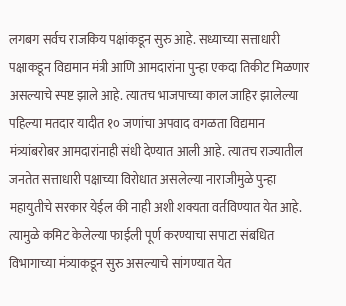लगबग सर्वच राजकिय पक्षांकडून सुरु आहे. सध्याच्या सत्ताधारी पक्षाकडून विद्यमान मंत्री आणि आमदारांना पुन्हा एकदा तिकीट मिळणार असल्याचे स्पष्ट झाले आहे. त्यातच भाजपाच्या काल जाहिर झालेल्या पहिल्या मतदार यादीत १० जणांचा अपवाद वगळता विद्यमान मंत्र्यांबरोबर आमदारांनाही संधी देण्यात आली आहे. त्यातच राज्यातील जनतेत सत्ताधारी पक्षाच्या विरोधात असलेल्या नाराजीमुळे पुन्हा महायुतीचे सरकार येईल की नाही अशी शक्यता वर्तविण्यात येत आहे. त्यामुळे कमिट केलेल्या फाईली पूर्ण करण्याचा सपाटा संबधित विभागाच्या मंत्र्याकडून सुरु असल्याचे सांगण्यात येत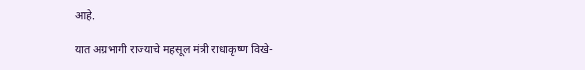आहे.

यात अग्रभागी राज्याचे महसूल मंत्री राधाकृष्ण विखे-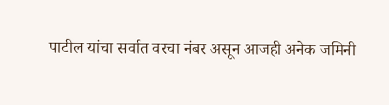पाटील यांचा सर्वात वरचा नंबर असून आजही अनेक जमिनी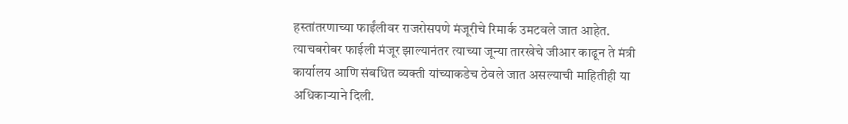हस्तांतरणाच्या फाईंलीवर राजरोसपणे मंजूरीचे रिमार्क उमटवले जात आहेत. त्याचबरोबर फाईली मंजूर झाल्यानंतर त्याच्या जून्या तारखेचे जीआर काढून ते मंत्री कार्यालय आणि संबधित व्यक्ती यांच्याकडेच ठेवले जात असल्याची माहितीही या अधिकाऱ्याने दिली.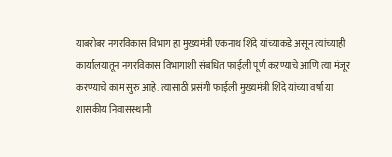याबरोबर नगरविकास विभाग हा मुख्यमंत्री एकनाथ शिंदे यांच्याकडे असून त्यांच्याही कार्यालयातून नगरविकास विभागाशी संबधित फाईली पूर्ण कऱण्याचे आणि त्या मंजूर करण्याचे काम सुरु आहे. त्यासाठी प्रसंगी फाईली मुख्यमंत्री शिंदे यांच्या वर्षा या शासकीय निवासस्थानी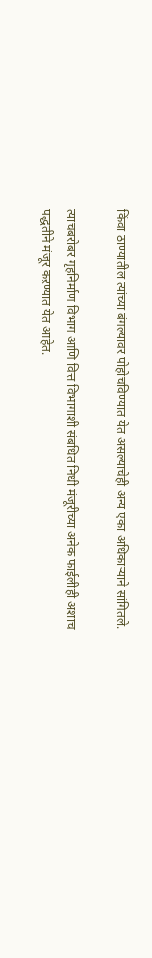किंवा ठाण्यातील त्यांच्या बंगल्यावर पोहोचविण्यात येत असल्याचेही अन्य एका अधिकाऱ्याने सांगितले.

त्याचबरोबर गृहनिर्माण विभाग आणि वित्त विभागाशी संबधित निधी मंजूरीच्या अनेक फाईलीही अशाच पद्धतीने मंजूर कऱण्यात येत आहेत.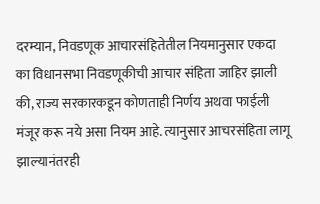दरम्यान, निवडणूक आचारसंहितेतील नियमानुसार एकदा का विधानसभा निवडणूकीची आचार संहिता जाहिर झाली की, राज्य सरकारकडून कोणताही निर्णय अथवा फाईली मंजूर करू नये असा नियम आहे. त्यानुसार आचरसंहिता लागू झाल्यानंतरही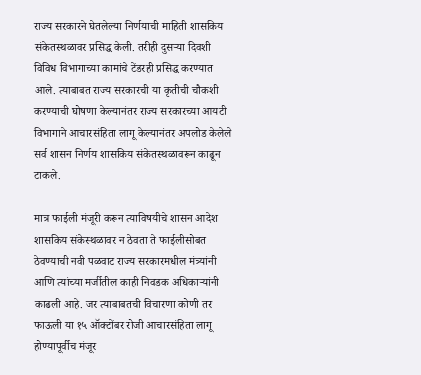राज्य सरकारने घेतलेल्या निर्णयाची माहिती शासकिय संकेतस्थळावर प्रसिद्ध केली. तरीही दुसऱ्या दिवशी विविध विभागाच्या कामांचे टेंडरही प्रसिद्ध करण्यात आले. त्याबाबत राज्य सरकारची या कृतीची चौकशी करण्याची घोषणा केल्यानंतर राज्य सरकारच्या आयटी विभागाने आचारसंहिता लागू केल्यानंतर अपलोड केलेले सर्व शासन निर्णय शासकिय संकेतस्थळावरून काढून टाकले.

मात्र फाईली मंजूरी करून त्याविषयीचे शासन आदेश शासकिय संकेस्थळावर न ठेवता ते फाईलीसोबत ठेवण्याची नवी पळवाट राज्य सरकारमधील मंत्र्यांनी आणि त्यांच्या मर्जीतील काही निवडक अधिकाऱ्यांनी काढली आहे. जर त्याबाबतची विचारणा कोणी तर फाऊली या १५ ऑक्टोंबर रोजी आचारसंहिता लागू होण्यापूर्वीच मंजूर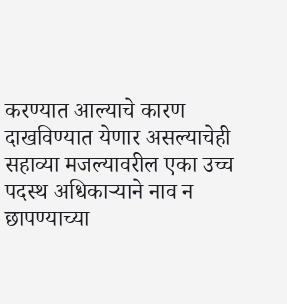करण्यात आल्याचे कारण दाखविण्यात येणार असल्याचेही सहाव्या मजल्यावरील एका उच्च पदस्थ अधिकाऱ्याने नाव न छापण्याच्या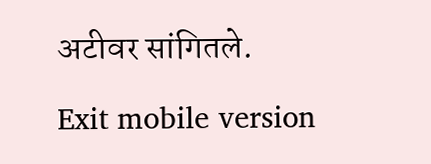अटीवर सांगितले.

Exit mobile version